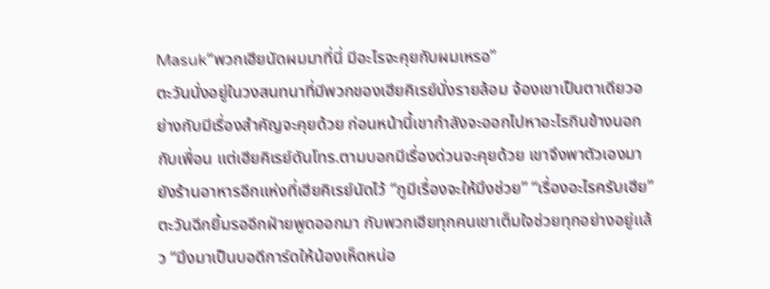Masuk“พวกเฮียนัดผมมาที่นี่ มีอะไรจะคุยกับผมเหรอ”
ตะวันนั่งอยู่ในวงสนทนาที่มีพวกของเฮียคิเรย์นั่งรายล้อม จ้องเขาเป็นตาเดียวอย่างกับมีเรื่องสำคัญจะคุยด้วย ก่อนหน้านี้เขากำลังจะออกไปหาอะไรกินข้างนอกกับเพื่อน แต่เฮียคิเรย์ดันโทร.ตามบอกมีเรื่องด่วนจะคุยด้วย เขาจึงพาตัวเองมายังร้านอาหารอีกแห่งที่เฮียคิเรย์นัดไว้ “กูมีเรื่องจะให้มึงช่วย” “เรื่องอะไรครับเฮีย” ตะวันฉีกยิ้มรออีกฝ่ายพูดออกมา กับพวกเฮียทุกคนเขาเต็มใจช่วยทุกอย่างอยู่แล้ว “มึงมาเป็นบอดีการ์ดให้น้องเห็ดหน่อ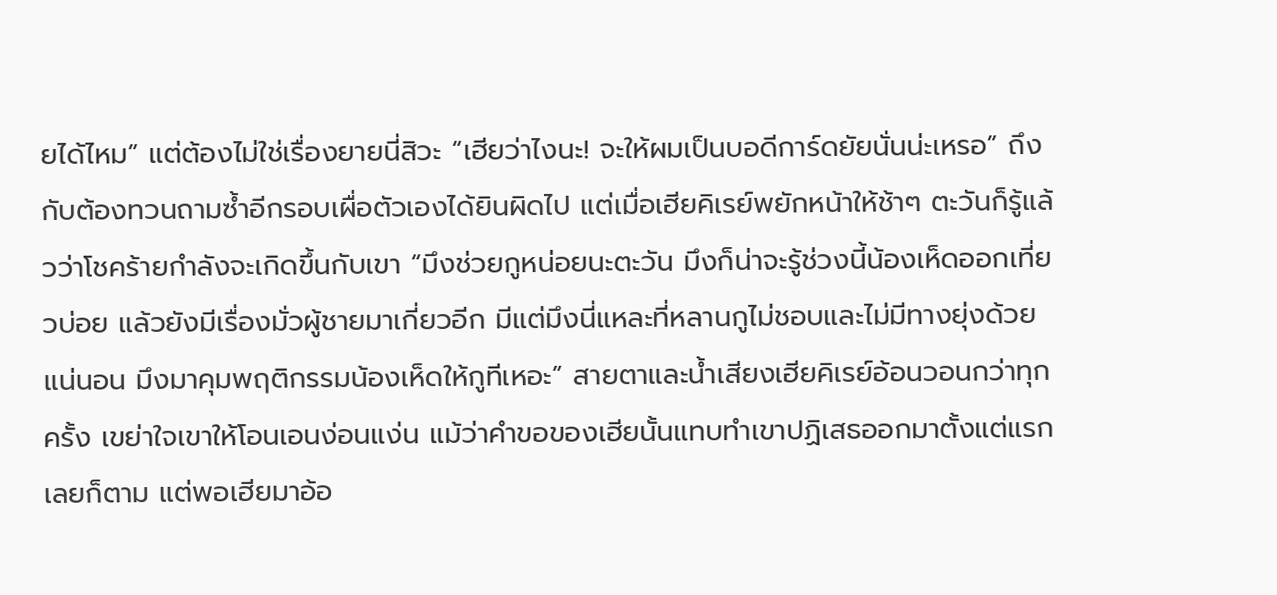ยได้ไหม” แต่ต้องไม่ใช่เรื่องยายนี่สิวะ “เฮียว่าไงนะ! จะให้ผมเป็นบอดีการ์ดยัยนั่นน่ะเหรอ” ถึงกับต้องทวนถามซ้ำอีกรอบเผื่อตัวเองได้ยินผิดไป แต่เมื่อเฮียคิเรย์พยักหน้าให้ช้าๆ ตะวันก็รู้แล้วว่าโชคร้ายกำลังจะเกิดขึ้นกับเขา “มึงช่วยกูหน่อยนะตะวัน มึงก็น่าจะรู้ช่วงนี้น้องเห็ดออกเที่ยวบ่อย แล้วยังมีเรื่องมั่วผู้ชายมาเกี่ยวอีก มีแต่มึงนี่แหละที่หลานกูไม่ชอบและไม่มีทางยุ่งด้วยแน่นอน มึงมาคุมพฤติกรรมน้องเห็ดให้กูทีเหอะ” สายตาและน้ำเสียงเฮียคิเรย์อ้อนวอนกว่าทุกครั้ง เขย่าใจเขาให้โอนเอนง่อนแง่น แม้ว่าคำขอของเฮียนั้นแทบทำเขาปฏิเสธออกมาตั้งแต่แรกเลยก็ตาม แต่พอเฮียมาอ้อ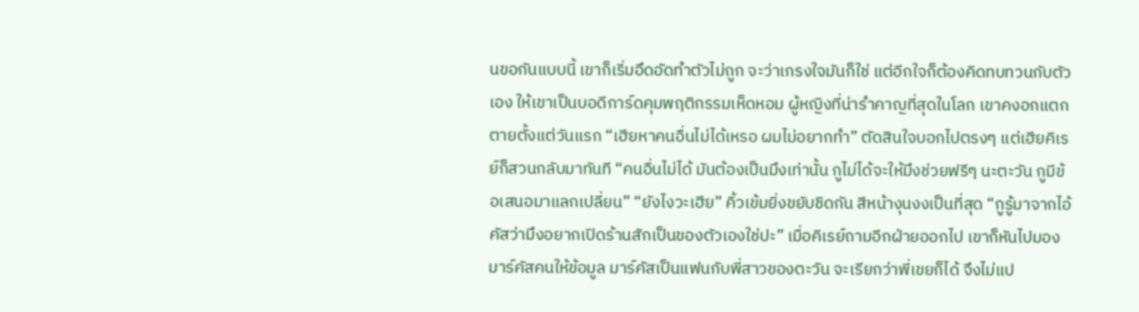นขอกันแบบนี้ เขาก็เริ่มอึดอัดทำตัวไม่ถูก จะว่าเกรงใจมันก็ใช่ แต่อีกใจก็ต้องคิดทบทวนกับตัวเอง ให้เขาเป็นบอดีการ์ดคุมพฤติกรรมเห็ดหอม ผู้หญิงที่น่ารำคาญที่สุดในโลก เขาคงอกแตกตายตั้งแต่วันแรก “เฮียหาคนอื่นไม่ได้เหรอ ผมไม่อยากทำ” ตัดสินใจบอกไปตรงๆ แต่เฮียคิเรย์ก็สวนกลับมาทันที “คนอื่นไม่ได้ มันต้องเป็นมึงเท่านั้น กูไม่ได้จะให้มึงช่วยฟรีๆ นะตะวัน กูมีข้อเสนอมาแลกเปลี่ยน” “ยังไงวะเฮีย” คิ้วเข้มยิ่งขยับชิดกัน สีหน้างุนงงเป็นที่สุด “กูรู้มาจากไอ้คัสว่ามึงอยากเปิดร้านสักเป็นของตัวเองใช่ปะ” เมื่อคิเรย์ถามอีกฝ่ายออกไป เขาก็หันไปมองมาร์คัสคนให้ข้อมูล มาร์คัสเป็นแฟนกับพี่สาวของตะวัน จะเรียกว่าพี่เขยก็ได้ จึงไม่แป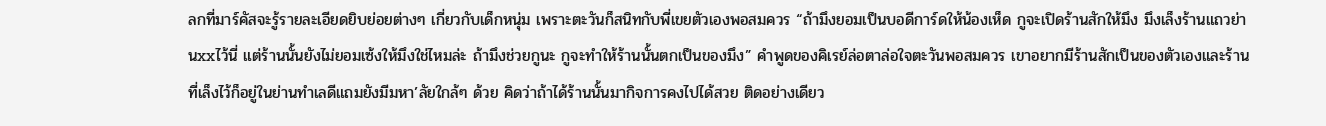ลกที่มาร์คัสจะรู้รายละเอียดยิบย่อยต่างๆ เกี่ยวกับเด็กหนุ่ม เพราะตะวันก็สนิทกับพี่เขยตัวเองพอสมควร “ถ้ามึงยอมเป็นบอดีการ์ดให้น้องเห็ด กูจะเปิดร้านสักให้มึง มึงเล็งร้านแถวย่านxxไว้นี่ แต่ร้านนั้นยังไม่ยอมเซ้งให้มึงใช่ไหมล่ะ ถ้ามึงช่วยกูนะ กูจะทำให้ร้านนั้นตกเป็นของมึง” คำพูดของคิเรย์ล่อตาล่อใจตะวันพอสมควร เขาอยากมีร้านสักเป็นของตัวเองและร้านที่เล็งไว้ก็อยู่ในย่านทำเลดีแถมยังมีมหา’ลัยใกล้ๆ ด้วย คิดว่าถ้าได้ร้านนั้นมากิจการคงไปได้สวย ติดอย่างเดียว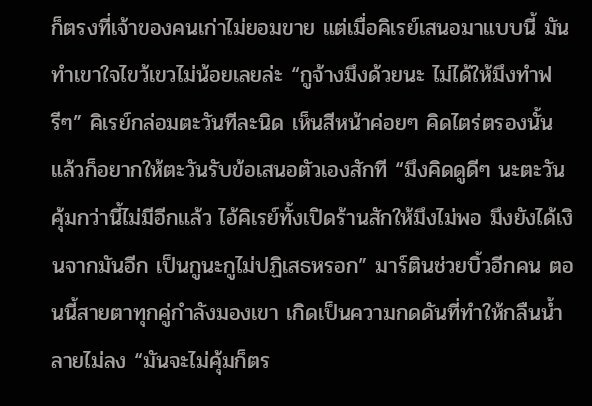ก็ตรงที่เจ้าของคนเก่าไม่ยอมขาย แต่เมื่อคิเรย์เสนอมาแบบนี้ มันทำเขาใจไขว้เขวไม่น้อยเลยล่ะ “กูจ้างมึงด้วยนะ ไม่ได้ให้มึงทำฟรีๆ” คิเรย์กล่อมตะวันทีละนิด เห็นสีหน้าค่อยๆ คิดไตร่ตรองนั้นแล้วก็อยากให้ตะวันรับข้อเสนอตัวเองสักที “มึงคิดดูดีๆ นะตะวัน คุ้มกว่านี้ไม่มีอีกแล้ว ไอ้คิเรย์ทั้งเปิดร้านสักให้มึงไม่พอ มึงยังได้เงินจากมันอีก เป็นกูนะกูไม่ปฏิเสธหรอก” มาร์ตินช่วยบิ้วอีกคน ตอนนี้สายตาทุกคู่กำลังมองเขา เกิดเป็นความกดดันที่ทำให้กลืนน้ำลายไม่ลง “มันจะไม่คุ้มก็ตร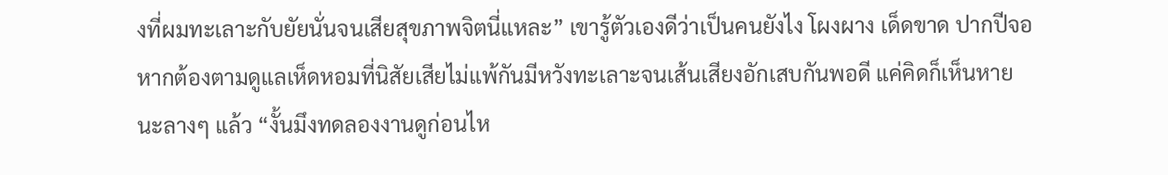งที่ผมทะเลาะกับยัยนั่นจนเสียสุขภาพจิตนี่แหละ” เขารู้ตัวเองดีว่าเป็นคนยังไง โผงผาง เด็ดขาด ปากปีจอ หากต้องตามดูแลเห็ดหอมที่นิสัยเสียไม่แพ้กันมีหวังทะเลาะจนเส้นเสียงอักเสบกันพอดี แค่คิดก็เห็นหายนะลางๆ แล้ว “งั้นมึงทดลองงานดูก่อนไห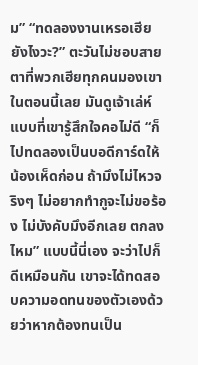ม” “ทดลองงานเหรอเฮีย ยังไงวะ?” ตะวันไม่ชอบสายตาที่พวกเฮียทุกคนมองเขาในตอนนี้เลย มันดูเจ้าเล่ห์แบบที่เขารู้สึกใจคอไม่ดี “ก็ไปทดลองเป็นบอดีการ์ดให้น้องเห็ดก่อน ถ้ามึงไม่ไหวจริงๆ ไม่อยากทำกูจะไม่ขอร้อง ไม่บังคับมึงอีกเลย ตกลงไหม” แบบนี้นี่เอง จะว่าไปก็ดีเหมือนกัน เขาจะได้ทดสอบความอดทนของตัวเองด้วยว่าหากต้องทนเป็น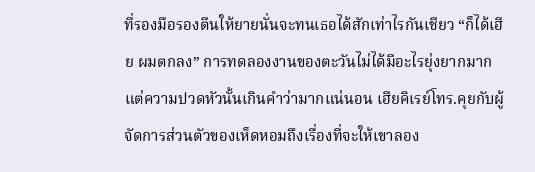ที่รองมือรองตีนให้ยายนั่นจะทนเธอได้สักเท่าไรกันเชียว “ก็ได้เฮีย ผมตกลง” การทดลองงานของตะวันไม่ได้มีอะไรยุ่งยากมาก แต่ความปวดหัวนั้นเกินคำว่ามากแน่นอน เฮียคิเรย์โทร.คุยกับผู้จัดการส่วนตัวของเห็ดหอมถึงเรื่องที่จะให้เขาลอง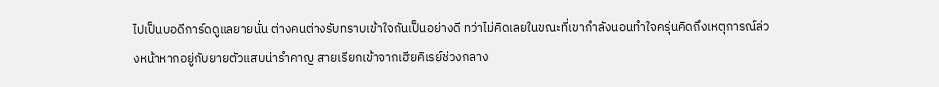ไปเป็นบอดีการ์ดดูแลยายนั่น ต่างคนต่างรับทราบเข้าใจกันเป็นอย่างดี ทว่าไม่คิดเลยในขณะที่เขากำลังนอนทำใจครุ่นคิดถึงเหตุการณ์ล่วงหน้าหากอยู่กับยายตัวแสบน่ารำคาญ สายเรียกเข้าจากเฮียคิเรย์ช่วงกลาง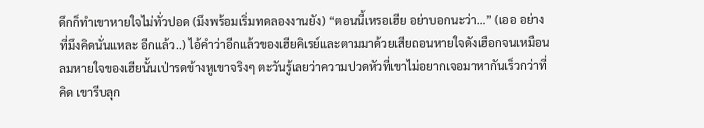ดึกก็ทำเขาหายใจไม่ทั่วปอด (มึงพร้อมเริ่มทดลองงานยัง) “ตอนนี้เหรอเฮีย อย่าบอกนะว่า…” (เออ อย่างที่มึงคิดนั่นแหละ อีกแล้ว..) ไอ้คำว่าอีกแล้วของเฮียคิเรย์และตามมาด้วยเสียถอนหายใจดังเฮือกจนเหมือนลมหายใจของเฮียนั้นเป่ารดข้างหูเขาจริงๆ ตะวันรู้เลยว่าความปวดหัวที่เขาไม่อยากเจอมาหากันเร็วกว่าที่คิด เขารีบลุก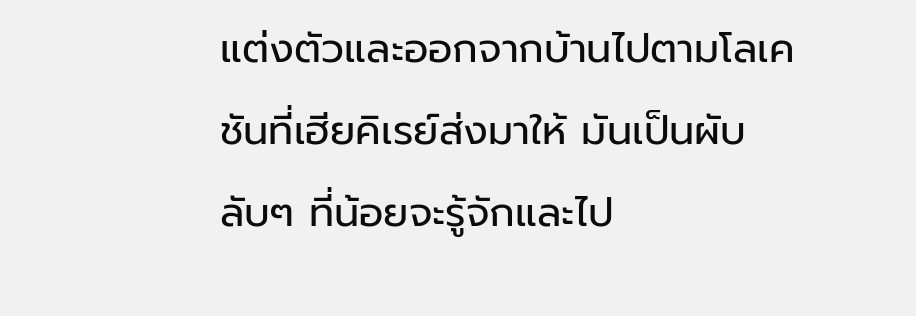แต่งตัวและออกจากบ้านไปตามโลเคชันที่เฮียคิเรย์ส่งมาให้ มันเป็นผับลับๆ ที่น้อยจะรู้จักและไป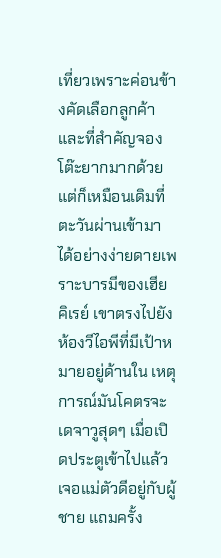เที่ยวเพราะค่อนข้างคัดเลือกลูกค้าและที่สำคัญจองโต๊ะยากมากด้วย แต่ก็เหมือนเดิมที่ตะวันผ่านเข้ามาได้อย่างง่ายดายเพราะบารมีของเฮียคิเรย์ เขาตรงไปยังห้องวีไอพีที่มีเป้าหมายอยู่ด้านใน เหตุการณ์มันโคตรจะเดจาวูสุดๆ เมื่อเปิดประตูเข้าไปแล้วเจอแม่ตัวดีอยู่กับผู้ชาย แถมครั้ง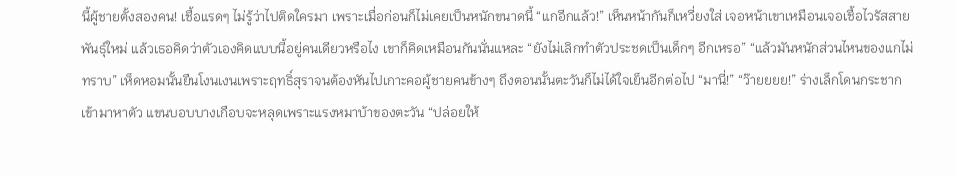นี้ผู้ชายตั้งสองคน! เชื้อแรดๆ ไม่รู้ว่าไปติดใครมา เพราะเมื่อก่อนก็ไม่เคยเป็นหนักขนาดนี้ “แกอีกแล้ว!” เห็นหน้ากันก็เหวี่ยงใส่ เจอหน้าเขาเหมือนเจอเชื้อไวรัสสายพันธุ์ใหม่ แล้วเธอคิดว่าตัวเองคิดแบบนี้อยู่คนเดียวหรือไง เขาก็คิดเหมือนกันนั่นแหละ “ยังไม่เลิกทำตัวประชดเป็นเด็กๆ อีกเหรอ” “แล้วมันหนักส่วนไหนของแกไม่ทราบ” เห็ดหอมนั้นยืนโงนเงนเพราะฤทธิ์สุราจนต้องหันไปเกาะคอผู้ชายคนข้างๆ ถึงตอนนั้นตะวันก็ไม่ได้ใจเย็นอีกต่อไป “มานี่!” “ว๊ายยยย!” ร่างเล็กโดนกระชากเข้ามาหาตัว แขนบอบบางเกือบจะหลุดเพราะแรงหมาบ้าของตะวัน “ปล่อยให้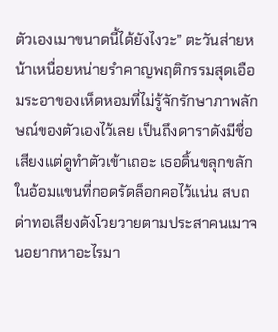ตัวเองเมาขนาดนี้ได้ยังไงวะ” ตะวันส่ายหน้าเหนื่อยหน่ายรำคาญพฤติกรรมสุดเอือมระอาของเห็ดหอมที่ไม่รู้จักรักษาภาพลักษณ์ของตัวเองไว้เลย เป็นถึงดาราดังมีชื่อเสียงแต่ดูทำตัวเข้าเถอะ เธอดิ้นขลุกขลักในอ้อมแขนที่กอดรัดล็อกคอไว้แน่น สบถด่าทอเสียงดังโวยวายตามประสาคนเมาจนอยากหาอะไรมา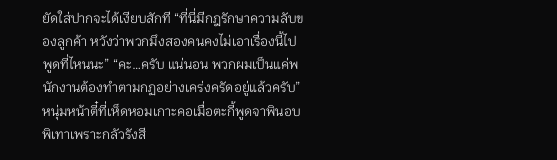ยัดใส่ปากจะได้เงียบสักที “ที่นี่มีกฎรักษาความลับของลูกค้า หวังว่าพวกมึงสองคนคงไม่เอาเรื่องนี้ไปพูดที่ไหนนะ” “คะ…ครับ แน่นอน พวกผมเป็นแค่พนักงานต้องทำตามกฏอย่างเคร่งครัดอยู่แล้วครับ” หนุ่มหน้าตี๋ที่เห็ดหอมเกาะคอเมื่อตะกี้พูดจาพินอบพิเทาเพราะกลัวรังสี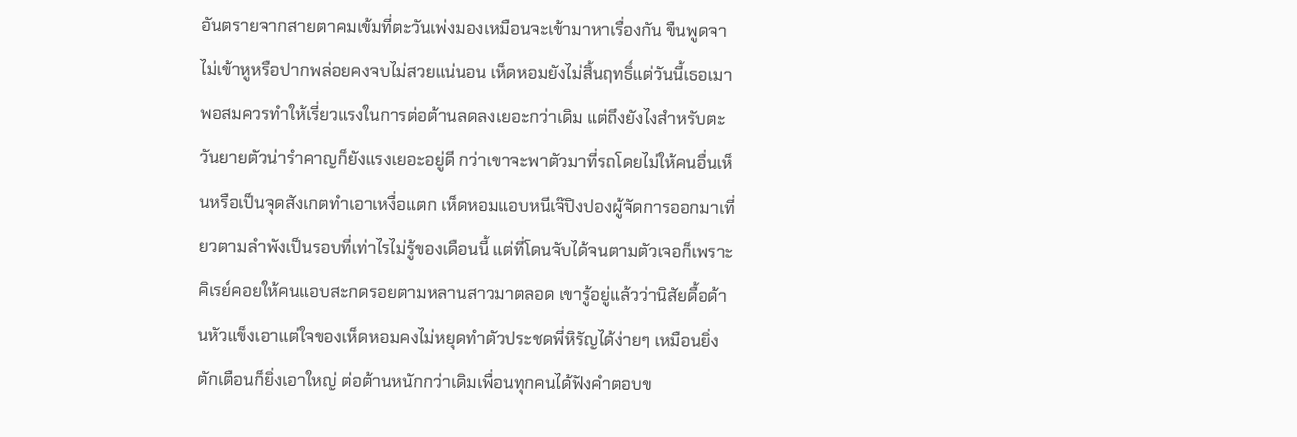อันตรายจากสายตาคมเข้มที่ตะวันเพ่งมองเหมือนจะเข้ามาหาเรื่องกัน ขืนพูดจาไม่เข้าหูหรือปากพล่อยคงจบไม่สวยแน่นอน เห็ดหอมยังไม่สิ้นฤทธิ์แต่วันนี้เธอเมาพอสมควรทำให้เรี่ยวแรงในการต่อต้านลดลงเยอะกว่าเดิม แต่ถึงยังไงสำหรับตะวันยายตัวน่ารำคาญก็ยังแรงเยอะอยู่ดี กว่าเขาจะพาตัวมาที่รถโดยไม่ให้คนอื่นเห็นหรือเป็นจุดสังเกตทำเอาเหงื่อแตก เห็ดหอมแอบหนีเจ๊ปิงปองผู้จัดการออกมาเที่ยวตามลำพังเป็นรอบที่เท่าไรไม่รู้ของเดือนนี้ แต่ที่โดนจับได้จนตามตัวเจอก็เพราะคิเรย์คอยให้คนแอบสะกดรอยตามหลานสาวมาตลอด เขารู้อยู่แล้วว่านิสัยดื้อด้านหัวแข็งเอาแต่ใจของเห็ดหอมคงไม่หยุดทำตัวประชดพี่หิรัญได้ง่ายๆ เหมือนยิ่งตักเตือนก็ยิ่งเอาใหญ่ ต่อต้านหนักกว่าเดิมเพื่อนทุกคนได้ฟังคำตอบข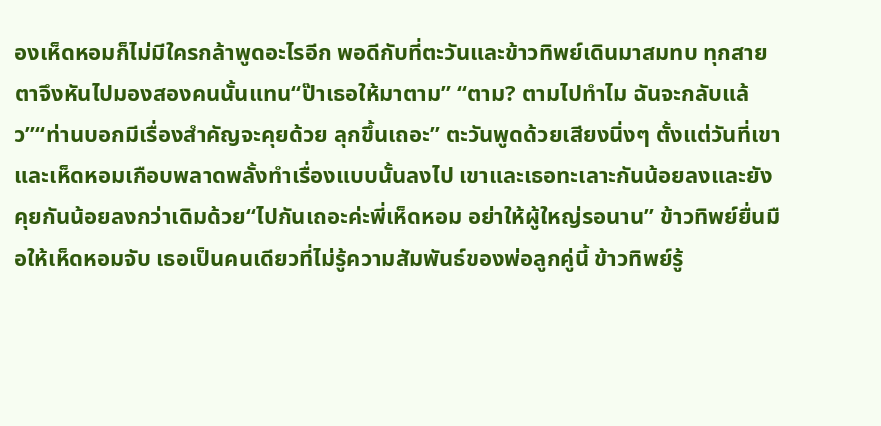องเห็ดหอมก็ไม่มีใครกล้าพูดอะไรอีก พอดีกับที่ตะวันและข้าวทิพย์เดินมาสมทบ ทุกสายตาจึงหันไปมองสองคนนั้นแทน“ป๊าเธอให้มาตาม” “ตาม? ตามไปทำไม ฉันจะกลับแล้ว”“ท่านบอกมีเรื่องสำคัญจะคุยด้วย ลุกขึ้นเถอะ” ตะวันพูดด้วยเสียงนิ่งๆ ตั้งแต่วันที่เขาและเห็ดหอมเกือบพลาดพลั้งทำเรื่องแบบนั้นลงไป เขาและเธอทะเลาะกันน้อยลงและยังคุยกันน้อยลงกว่าเดิมด้วย“ไปกันเถอะค่ะพี่เห็ดหอม อย่าให้ผู้ใหญ่รอนาน” ข้าวทิพย์ยื่นมือให้เห็ดหอมจับ เธอเป็นคนเดียวที่ไม่รู้ความสัมพันธ์ของพ่อลูกคู่นี้ ข้าวทิพย์รู้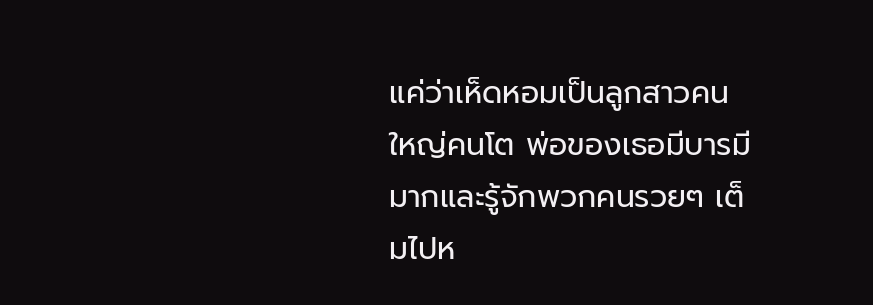แค่ว่าเห็ดหอมเป็นลูกสาวคนใหญ่คนโต พ่อของเธอมีบารมีมากและรู้จักพวกคนรวยๆ เต็มไปห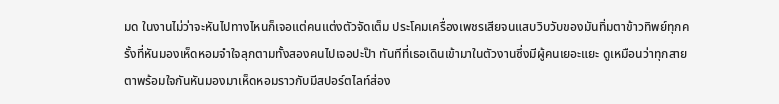มด ในงานไม่ว่าจะหันไปทางไหนก็เจอแต่คนแต่งตัวจัดเต็ม ประโคมเครื่องเพชรเสียจนแสบวิบวับของมันทิ่มตาข้าวทิพย์ทุกครั้งที่หันมองเห็ดหอมจำใจลุกตามทั้งสองคนไปเจอปะป๊า ทันทีที่เธอเดินเข้ามาในตัวงานซึ่งมีผู้คนเยอะแยะ ดูเหมือนว่าทุกสายตาพร้อมใจกันหันมองมาเห็ดหอมราวกับมีสปอร์ตไลท์ส่อง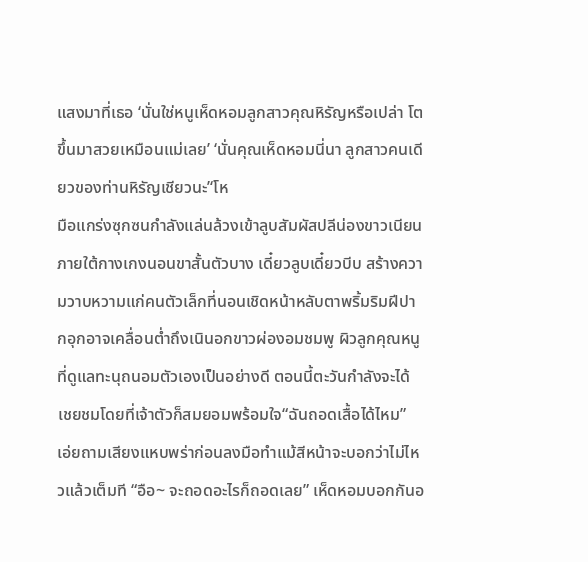แสงมาที่เธอ ‘นั่นใช่หนูเห็ดหอมลูกสาวคุณหิรัญหรือเปล่า โตขึ้นมาสวยเหมือนแม่เลย’ ‘นั่นคุณเห็ดหอมนี่นา ลูกสาวคนเดียวของท่านหิรัญเชียวนะ’‘โห
มือแกร่งซุกซนกำลังแล่นล้วงเข้าลูบสัมผัสปลีน่องขาวเนียนภายใต้กางเกงนอนขาสั้นตัวบาง เดี๋ยวลูบเดี๋ยวบีบ สร้างความวาบหวามแก่คนตัวเล็กที่นอนเชิดหน้าหลับตาพริ้มริมฝีปากอุกอาจเคลื่อนต่ำถึงเนินอกขาวผ่องอมชมพู ผิวลูกคุณหนูที่ดูแลทะนุถนอมตัวเองเป็นอย่างดี ตอนนี้ตะวันกำลังจะได้เชยชมโดยที่เจ้าตัวก็สมยอมพร้อมใจ“ฉันถอดเสื้อได้ไหม” เอ่ยถามเสียงแหบพร่าก่อนลงมือทำแม้สีหน้าจะบอกว่าไม่ไหวแล้วเต็มที “อือ~ จะถอดอะไรก็ถอดเลย” เห็ดหอมบอกกันอ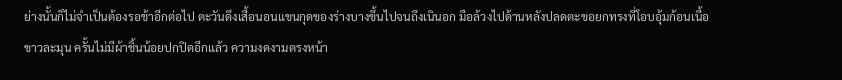ย่างนั้นก็ไม่จำเป็นต้องรอช้าอีกต่อไป ตะวันดึงเสื้อนอนแขนกุดของร่างบางขึ้นไปจนถึงเนินอก มือล้วงไปด้านหลังปลดตะขอยกทรงที่โอบอุ้มก้อนเนื้อขาวละมุน ครั้นไม่มีผ้าชิ้นน้อยปกปิดอีกแล้ว ความงดงามตรงหน้า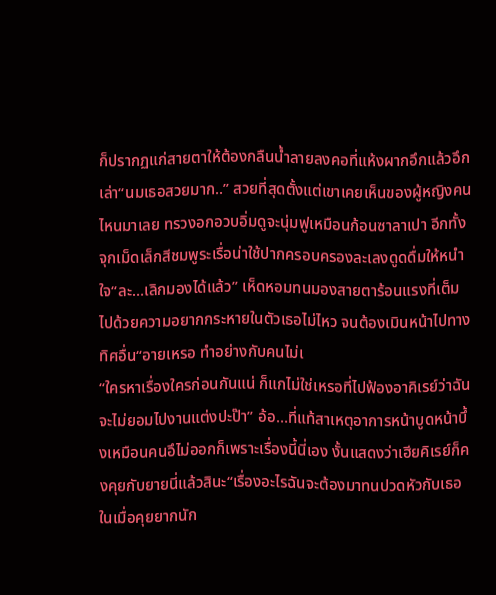ก็ปรากฏแก่สายตาให้ต้องกลืนน้ำลายลงคอที่แห้งผากอึกแล้วอึกเล่า“นมเธอสวยมาก..” สวยที่สุดตั้งแต่เขาเคยเห็นของผู้หญิงคนไหนมาเลย ทรวงอกอวบอิ่มดูจะนุ่มฟูเหมือนก้อนซาลาเปา อีกทั้งจุกเม็ดเล็กสีชมพูระเรื่อน่าใช้ปากครอบครองละเลงดูดดื่มให้หนำใจ“ละ…เลิกมองได้แล้ว” เห็ดหอมทนมองสายตาร้อนแรงที่เต็มไปด้วยความอยากกระหายในตัวเธอไม่ไหว จนต้องเมินหน้าไปทางทิศอื่น“อายเหรอ ทำอย่างกับคนไม่เ
“ใครหาเรื่องใครก่อนกันแน่ ก็แกไม่ใช่เหรอที่ไปฟ้องอาคิเรย์ว่าฉันจะไม่ยอมไปงานแต่งปะป๊า” อ้อ…ที่แท้สาเหตุอาการหน้าบูดหน้าบึ้งเหมือนคนอึไม่ออกก็เพราะเรื่องนี้นี่เอง งั้นแสดงว่าเฮียคิเรย์ก็คงคุยกับยายนี่แล้วสินะ“เรื่องอะไรฉันจะต้องมาทนปวดหัวกับเธอ ในเมื่อคุยยากนัก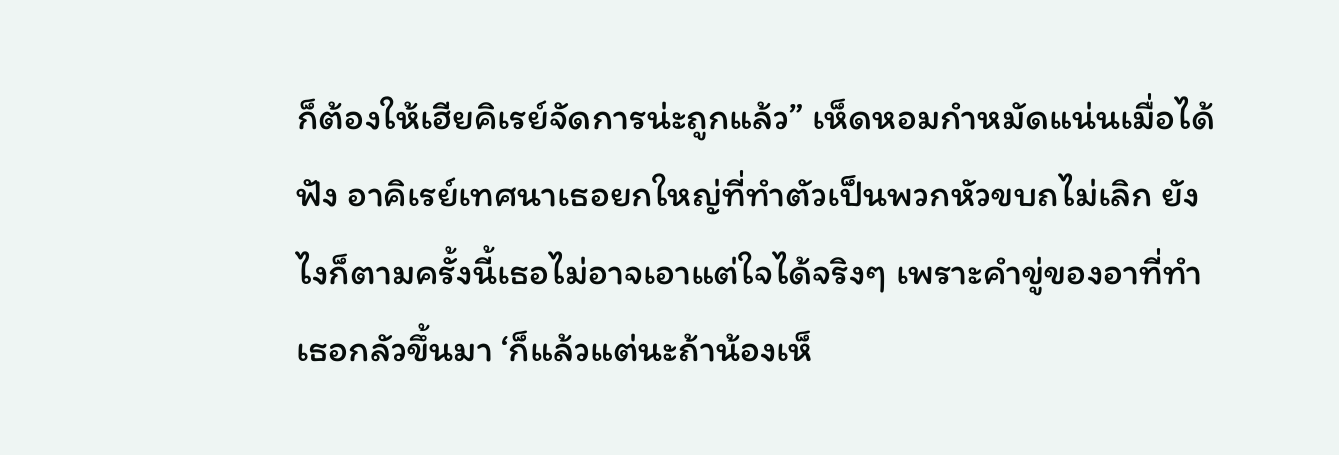ก็ต้องให้เฮียคิเรย์จัดการน่ะถูกแล้ว” เห็ดหอมกำหมัดแน่นเมื่อได้ฟัง อาคิเรย์เทศนาเธอยกใหญ่ที่ทำตัวเป็นพวกหัวขบถไม่เลิก ยังไงก็ตามครั้งนี้เธอไม่อาจเอาแต่ใจได้จริงๆ เพราะคำขู่ของอาที่ทำเธอกลัวขึ้นมา ‘ก็แล้วแต่นะถ้าน้องเห็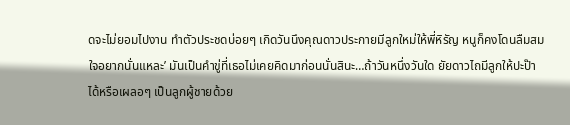ดจะไม่ยอมไปงาน ทำตัวประชดบ่อยๆ เกิดวันนึงคุณดาวประกายมีลูกใหม่ให้พี่หิรัญ หนูก็คงโดนลืมสมใจอยากนั่นแหละ’ มันเป็นคำขู่ที่เธอไม่เคยคิดมาก่อนนั่นสินะ…ถ้าวันหนึ่งวันใด ยัยดาวไถมีลูกให้ปะป๊าได้หรือเผลอๆ เป็นลูกผู้ชายด้วย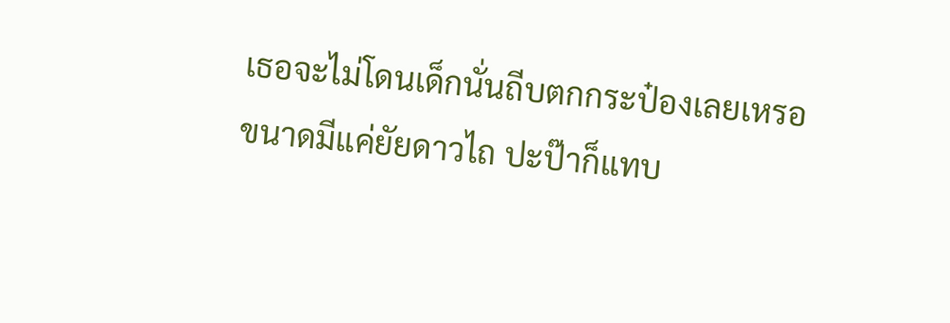เธอจะไม่โดนเด็กนั่นถีบตกกระป๋องเลยเหรอ ขนาดมีแค่ยัยดาวไถ ปะป๊าก็แทบ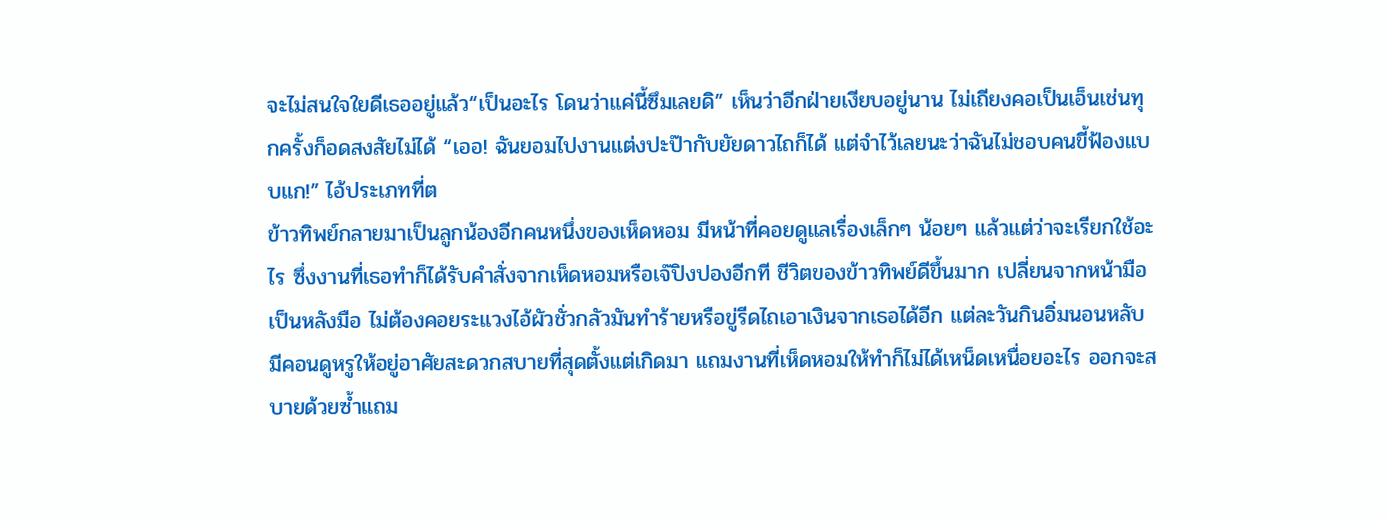จะไม่สนใจใยดีเธออยู่แล้ว“เป็นอะไร โดนว่าแค่นี้ซึมเลยดิ” เห็นว่าอีกฝ่ายเงียบอยู่นาน ไม่เถียงคอเป็นเอ็นเช่นทุกครั้งก็อดสงสัยไม่ได้ “เออ! ฉันยอมไปงานแต่งปะป๊ากับยัยดาวไถก็ได้ แต่จำไว้เลยนะว่าฉันไม่ชอบคนขี้ฟ้องแบบแก!” ไอ้ประเภทที่ต
ข้าวทิพย์กลายมาเป็นลูกน้องอีกคนหนึ่งของเห็ดหอม มีหน้าที่คอยดูแลเรื่องเล็กๆ น้อยๆ แล้วแต่ว่าจะเรียกใช้อะไร ซึ่งงานที่เธอทำก็ได้รับคำสั่งจากเห็ดหอมหรือเจ๊ปิงปองอีกที ชีวิตของข้าวทิพย์ดีขึ้นมาก เปลี่ยนจากหน้ามือเป็นหลังมือ ไม่ต้องคอยระแวงไอ้ผัวชั่วกลัวมันทำร้ายหรือขู่รีดไถเอาเงินจากเธอได้อีก แต่ละวันกินอิ่มนอนหลับ มีคอนดูหรูให้อยู่อาศัยสะดวกสบายที่สุดตั้งแต่เกิดมา แถมงานที่เห็ดหอมให้ทำก็ไม่ได้เหน็ดเหนื่อยอะไร ออกจะสบายด้วยซ้ำแถม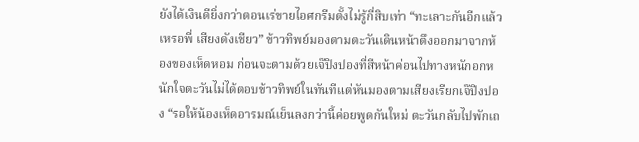ยังได้เงินดียิ่งกว่าตอนเร่ขายไอศกรีมตั้งไม่รู้กี่สิบเท่า “ทะเลาะกันอีกแล้วเหรอพี่ เสียงดังเชียว” ข้าวทิพย์มองตามตะวันเดินหน้าตึงออกมาจากห้องของเห็ดหอม ก่อนจะตามด้วยเจ๊ปิงปองที่สีหน้าค่อนไปทางหนักอกหนักใจตะวันไม่ได้ตอบข้าวทิพย์ในทันทีแต่หันมองตามเสียงเรียกเจ๊ปิงปอง “รอให้น้องเห็ดอารมณ์เย็นลงกว่านี้ค่อยพูดกันใหม่ ตะวันกลับไปพักเถ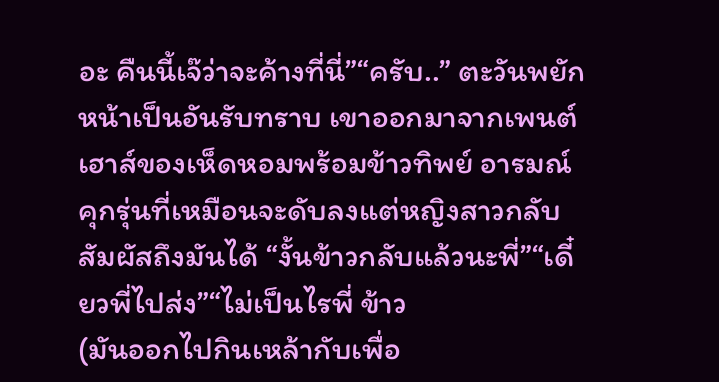อะ คืนนี้เจ๊ว่าจะค้างที่นี่”“ครับ..” ตะวันพยักหน้าเป็นอันรับทราบ เขาออกมาจากเพนต์เฮาส์ของเห็ดหอมพร้อมข้าวทิพย์ อารมณ์คุกรุ่นที่เหมือนจะดับลงแต่หญิงสาวกลับสัมผัสถึงมันได้ “งั้นข้าวกลับแล้วนะพี่”“เดี๋ยวพี่ไปส่ง”“ไม่เป็นไรพี่ ข้าว
(มันออกไปกินเหล้ากับเพื่อ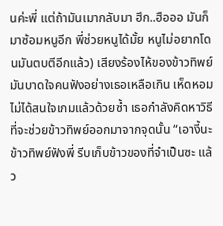นค่ะพี่ แต่ถ้ามันเมากลับมา ฮึก..ฮือออ มันก็มาซ้อมหนูอีก พี่ช่วยหนูได้มั้ย หนูไม่อยากโดนมันตบตีอีกแล้ว) เสียงร้องไห้ของข้าวทิพย์มันบาดใจคนฟังอย่างเธอเหลือเกิน เห็ดหอมไม่ได้สนใจเกมแล้วด้วยซ้ำ เธอกำลังคิดหาวิธีที่จะช่วยข้าวทิพย์ออกมาจากจุดนั้น “เอางี้นะ ข้าวทิพย์ฟังพี่ รีบเก็บข้าวของที่จำเป็นซะ แล้ว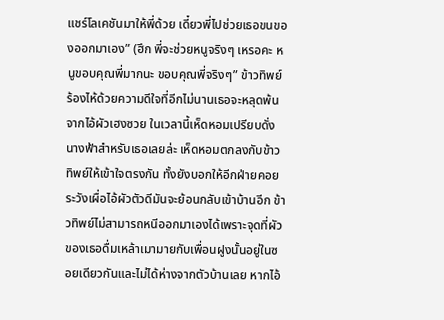แชร์โลเคชันมาให้พี่ด้วย เดี๋ยวพี่ไปช่วยเธอขนของออกมาเอง” (ฮึก พี่จะช่วยหนูจริงๆ เหรอคะ หนูขอบคุณพี่มากนะ ขอบคุณพี่จริงๆ” ข้าวทิพย์ร้องไห้ด้วยความดีใจที่อีกไม่นานเธอจะหลุดพ้นจากไอ้ผัวเฮงซวย ในเวลานี้เห็ดหอมเปรียบดั่งนางฟ้าสำหรับเธอเลยล่ะ เห็ดหอมตกลงกับข้าวทิพย์ให้เข้าใจตรงกัน ทั้งยังบอกให้อีกฝ่ายคอยระวังเผื่อไอ้ผัวตัวดีมันจะย้อนกลับเข้าบ้านอีก ข้าวทิพย์ไม่สามารถหนีออกมาเองได้เพราะจุดที่ผัวของเธอดื่มเหล้าเมามายกับเพื่อนฝูงนั้นอยู่ในซอยเดียวกันและไม่ได้ห่างจากตัวบ้านเลย หากไอ้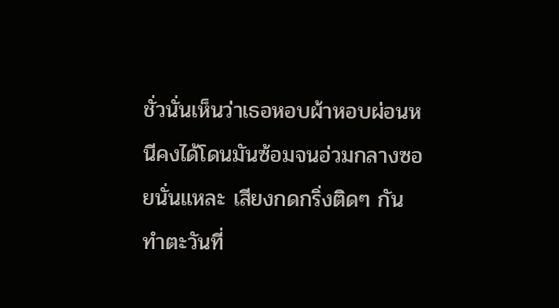ชั่วนั่นเห็นว่าเธอหอบผ้าหอบผ่อนหนีคงได้โดนมันซ้อมจนอ่วมกลางซอยนั่นแหละ เสียงกดกริ่งติดๆ กันทำตะวันที่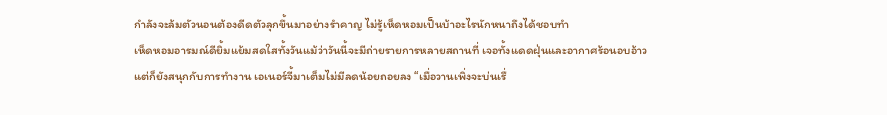กำลังจะล้มตัวนอนต้องดีดตัวลุกขึ้นมาอย่างรำคาญ ไม่รู้เห็ดหอมเป็นบ้าอะไรนักหนาถึงได้ชอบทำ
เห็ดหอมอารมณ์ดียิ้มแย้มสดใสทั้งวันแม้ว่าวันนี้จะมีถ่ายรายการหลายสถานที่ เจอทั้งแดดฝุ่นและอากาศร้อนอบอ้าวแต่ก็ยังสนุกกับการทำงาน เอเนอร์จี้มาเต็มไม่มีลดน้อยถอยลง “เมื่อวานเพิ่งจะบ่นเรื่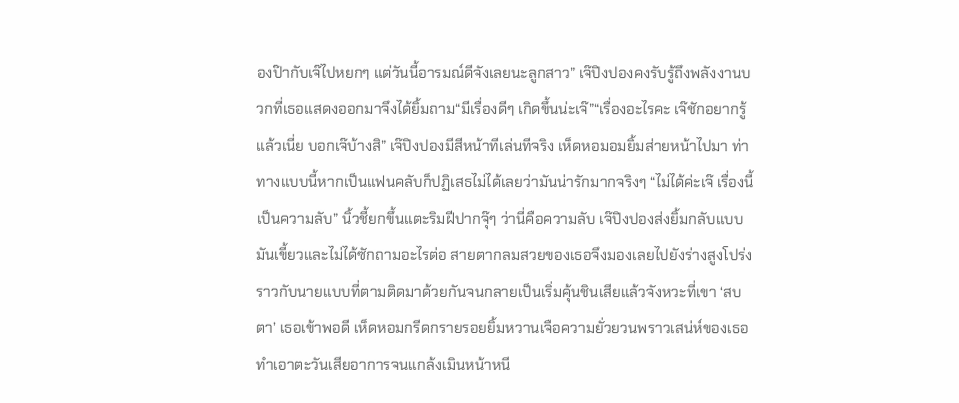องป๊ากับเจ๊ไปหยกๆ แต่วันนี้อารมณ์ดีจังเลยนะลูกสาว” เจ๊ปิงปองคงรับรู้ถึงพลังงานบวกที่เธอแสดงออกมาจึงได้ยิ้มถาม“มีเรื่องดีๆ เกิดขึ้นน่ะเจ๊”“เรื่องอะไรคะ เจ๊ชักอยากรู้แล้วเนี่ย บอกเจ๊บ้างสิ” เจ๊ปิงปองมีสีหน้าทีเล่นทีจริง เห็ดหอมอมยิ้มส่ายหน้าไปมา ท่าทางแบบนี้หากเป็นแฟนคลับก็ปฏิเสธไม่ได้เลยว่ามันน่ารักมากจริงๆ “ไม่ได้ค่ะเจ๊ เรื่องนี้เป็นความลับ” นิ้วชี้ยกขึ้นแตะริมฝีปากจุ๊ๆ ว่านี่คือความลับ เจ๊ปิงปองส่งยิ้มกลับแบบมันเขี้ยวและไม่ได้ซักถามอะไรต่อ สายตากลมสวยของเธอจึงมองเลยไปยังร่างสูงโปร่งราวกับนายแบบที่ตามติดมาด้วยกันจนกลายเป็นเริ่มคุ้นชินเสียแล้วจังหวะที่เขา ‘สบตา’ เธอเข้าพอดี เห็ดหอมกรีดกรายรอยยิ้มหวานเจือความยั่วยวนพราวเสน่ห์ของเธอ ทำเอาตะวันเสียอาการจนแกล้งเมินหน้าหนี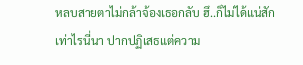หลบสายตาไม่กล้าจ้องเธอกลับ ฮึ..ก็ไม่ได้แน่สักเท่าไรนี่นา ปากปฏิเสธแต่ความ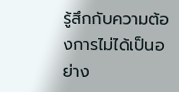รู้สึกกับความต้องการไม่ได้เป็นอย่าง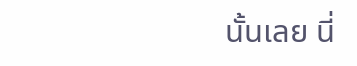นั้นเลย นี่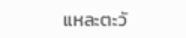แหละตะวั